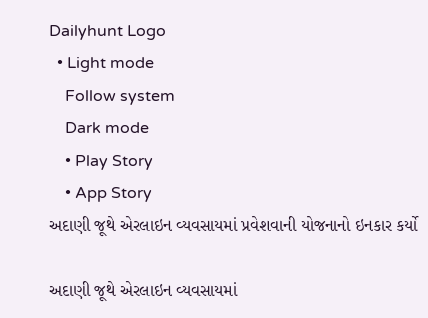Dailyhunt Logo
  • Light mode
    Follow system
    Dark mode
    • Play Story
    • App Story
અદાણી જૂથે એરલાઇન વ્યવસાયમાં પ્રવેશવાની યોજનાનો ઇનકાર કર્યો

અદાણી જૂથે એરલાઇન વ્યવસાયમાં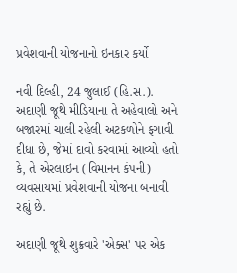પ્રવેશવાની યોજનાનો ઇનકાર કર્યો

નવી દિલ્હી, 24 જુલાઈ (હિ.સ.). અદાણી જૂથે મીડિયાના તે અહેવાલો અને બજારમાં ચાલી રહેલી અટકળોને ફગાવી દીધા છે, જેમાં દાવો કરવામાં આવ્યો હતો કે, તે એરલાઇન (વિમાનન કંપની) વ્યવસાયમાં પ્રવેશવાની યોજના બનાવી રહ્યું છે.

અદાણી જૂથે શુક્રવારે 'એક્સ' પર એક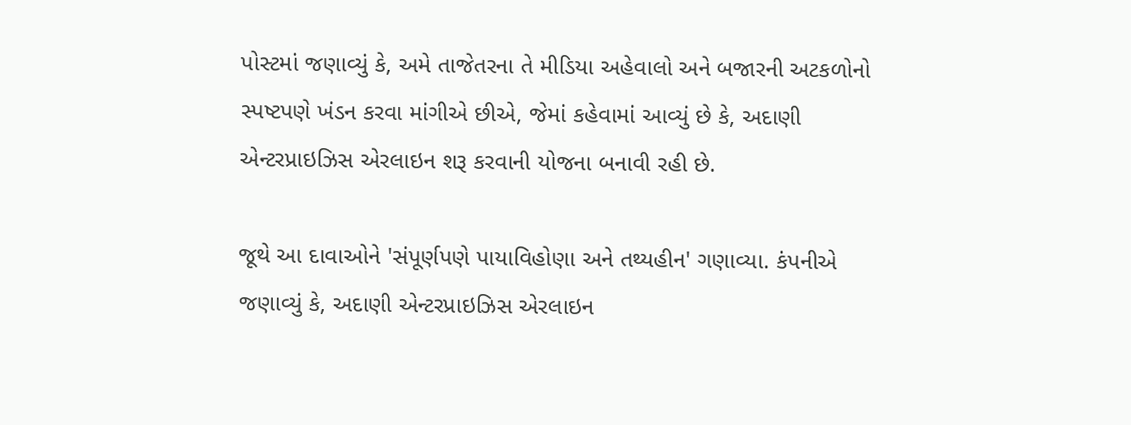પોસ્ટમાં જણાવ્યું કે, અમે તાજેતરના તે મીડિયા અહેવાલો અને બજારની અટકળોનો સ્પષ્ટપણે ખંડન કરવા માંગીએ છીએ, જેમાં કહેવામાં આવ્યું છે કે, અદાણી એન્ટરપ્રાઇઝિસ એરલાઇન શરૂ કરવાની યોજના બનાવી રહી છે.

જૂથે આ દાવાઓને 'સંપૂર્ણપણે પાયાવિહોણા અને તથ્યહીન' ગણાવ્યા. કંપનીએ જણાવ્યું કે, અદાણી એન્ટરપ્રાઇઝિસ એરલાઇન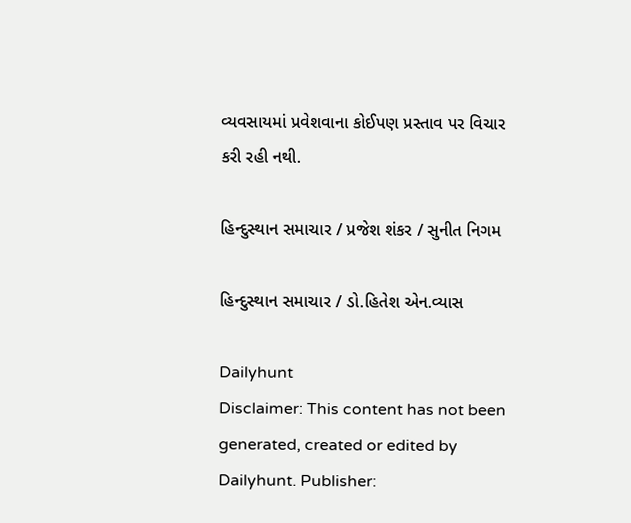વ્યવસાયમાં પ્રવેશવાના કોઈપણ પ્રસ્તાવ પર વિચાર કરી રહી નથી.

હિન્દુસ્થાન સમાચાર / પ્રજેશ શંકર / સુનીત નિગમ

હિન્દુસ્થાન સમાચાર / ડો.હિતેશ એન.વ્યાસ

Dailyhunt
Disclaimer: This content has not been generated, created or edited by Dailyhunt. Publisher: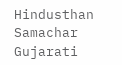Hindusthan Samachar Gujarati